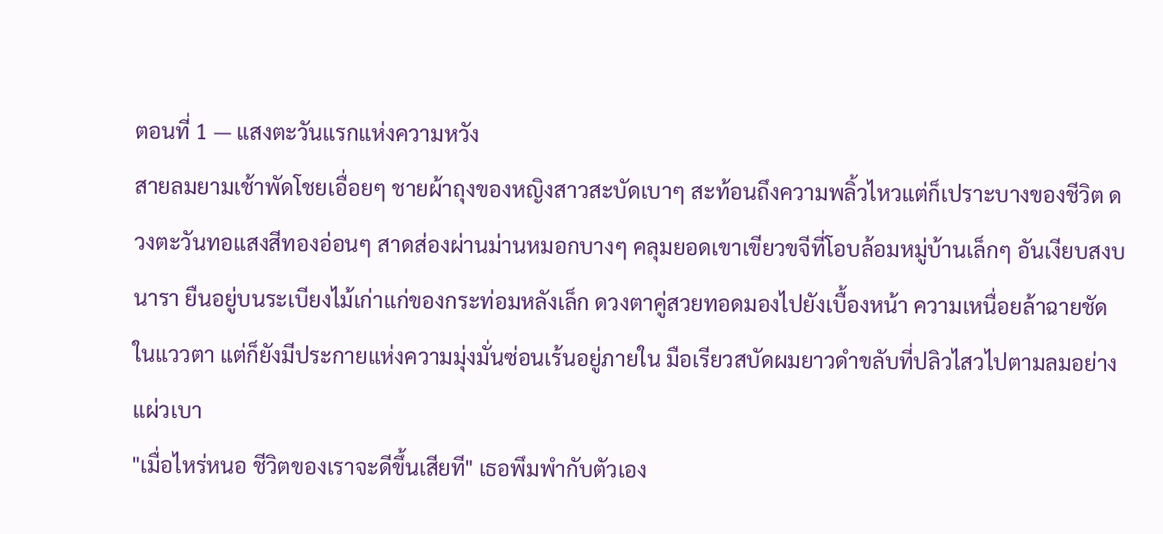ตอนที่ 1 — แสงตะวันแรกแห่งความหวัง
สายลมยามเช้าพัดโชยเอื่อยๆ ชายผ้าถุงของหญิงสาวสะบัดเบาๆ สะท้อนถึงความพลิ้วไหวแต่ก็เปราะบางของชีวิต ดวงตะวันทอแสงสีทองอ่อนๆ สาดส่องผ่านม่านหมอกบางๆ คลุมยอดเขาเขียวขจีที่โอบล้อมหมู่บ้านเล็กๆ อันเงียบสงบ นารา ยืนอยู่บนระเบียงไม้เก่าแก่ของกระท่อมหลังเล็ก ดวงตาคู่สวยทอดมองไปยังเบื้องหน้า ความเหนื่อยล้าฉายชัดในแววตา แต่ก็ยังมีประกายแห่งความมุ่งมั่นซ่อนเร้นอยู่ภายใน มือเรียวสบัดผมยาวดำขลับที่ปลิวไสวไปตามลมอย่างแผ่วเบา
"เมื่อไหร่หนอ ชีวิตของเราจะดีขึ้นเสียที" เธอพึมพำกับตัวเอง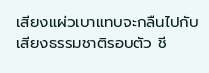เสียงแผ่วเบาแทบจะกลืนไปกับเสียงธรรมชาติรอบตัว ชี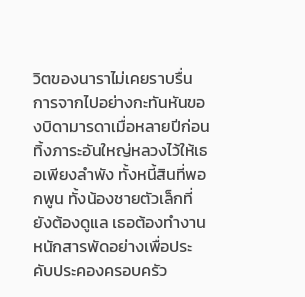วิตของนาราไม่เคยราบรื่น การจากไปอย่างกะทันหันของบิดามารดาเมื่อหลายปีก่อน ทิ้งภาระอันใหญ่หลวงไว้ให้เธอเพียงลำพัง ทั้งหนี้สินที่พอกพูน ทั้งน้องชายตัวเล็กที่ยังต้องดูแล เธอต้องทำงานหนักสารพัดอย่างเพื่อประคับประคองครอบครัว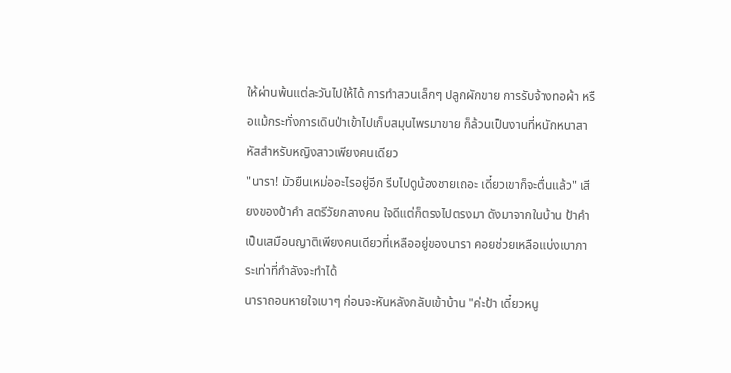ให้ผ่านพ้นแต่ละวันไปให้ได้ การทำสวนเล็กๆ ปลูกผักขาย การรับจ้างทอผ้า หรือแม้กระทั่งการเดินป่าเข้าไปเก็บสมุนไพรมาขาย ก็ล้วนเป็นงานที่หนักหนาสาหัสสำหรับหญิงสาวเพียงคนเดียว
"นารา! มัวยืนเหม่ออะไรอยู่อีก รีบไปดูน้องชายเถอะ เดี๋ยวเขาก็จะตื่นแล้ว" เสียงของป้าคำ สตรีวัยกลางคน ใจดีแต่ก็ตรงไปตรงมา ดังมาจากในบ้าน ป้าคำเป็นเสมือนญาติเพียงคนเดียวที่เหลืออยู่ของนารา คอยช่วยเหลือแบ่งเบาภาระเท่าที่กำลังจะทำได้
นาราถอนหายใจเบาๆ ก่อนจะหันหลังกลับเข้าบ้าน "ค่ะป้า เดี๋ยวหนู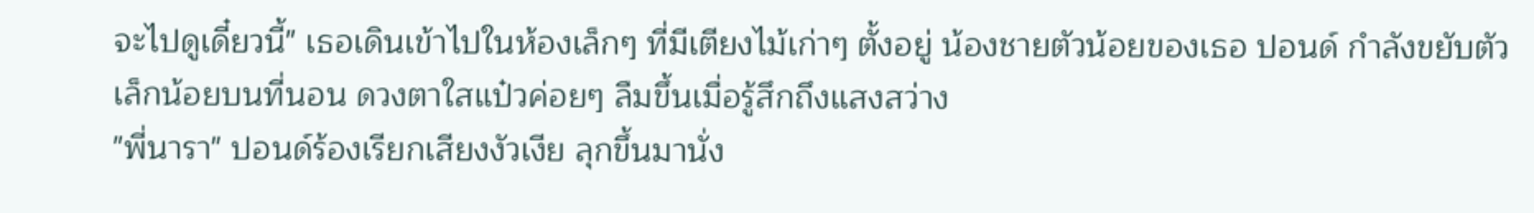จะไปดูเดี๋ยวนี้" เธอเดินเข้าไปในห้องเล็กๆ ที่มีเตียงไม้เก่าๆ ตั้งอยู่ น้องชายตัวน้อยของเธอ ปอนด์ กำลังขยับตัวเล็กน้อยบนที่นอน ดวงตาใสแป๋วค่อยๆ ลืมขึ้นเมื่อรู้สึกถึงแสงสว่าง
"พี่นารา" ปอนด์ร้องเรียกเสียงงัวเงีย ลุกขึ้นมานั่ง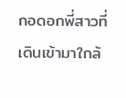กอดอกพี่สาวที่เดินเข้ามาใกล้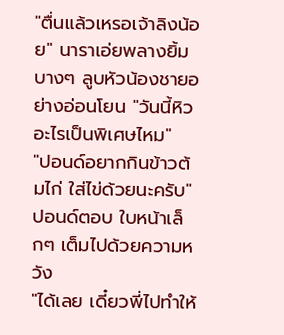"ตื่นแล้วเหรอเจ้าลิงน้อย" นาราเอ่ยพลางยิ้มบางๆ ลูบหัวน้องชายอย่างอ่อนโยน "วันนี้หิวอะไรเป็นพิเศษไหม"
"ปอนด์อยากกินข้าวต้มไก่ ใส่ไข่ด้วยนะครับ" ปอนด์ตอบ ใบหน้าเล็กๆ เต็มไปด้วยความหวัง
"ได้เลย เดี๋ยวพี่ไปทำให้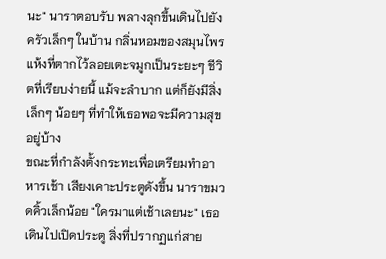นะ" นาราตอบรับ พลางลุกขึ้นเดินไปยังครัวเล็กๆ ในบ้าน กลิ่นหอมของสมุนไพรแห้งที่ตากไว้ลอยเตะจมูกเป็นระยะๆ ชีวิตที่เรียบง่ายนี้ แม้จะลำบาก แต่ก็ยังมีสิ่งเล็กๆ น้อยๆ ที่ทำให้เธอพอจะมีความสุขอยู่บ้าง
ขณะที่กำลังตั้งกระทะเพื่อเตรียมทำอาหารเช้า เสียงเคาะประตูดังขึ้น นาราขมวดคิ้วเล็กน้อย "ใครมาแต่เช้าเลยนะ" เธอเดินไปเปิดประตู สิ่งที่ปรากฏแก่สาย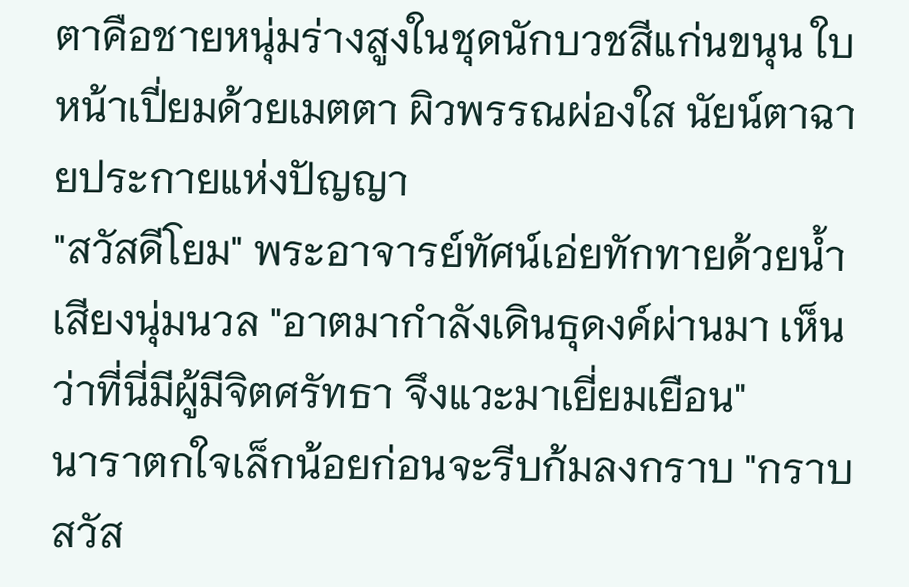ตาคือชายหนุ่มร่างสูงในชุดนักบวชสีแก่นขนุน ใบหน้าเปี่ยมด้วยเมตตา ผิวพรรณผ่องใส นัยน์ตาฉายประกายแห่งปัญญา
"สวัสดีโยม" พระอาจารย์ทัศน์เอ่ยทักทายด้วยน้ำเสียงนุ่มนวล "อาตมากำลังเดินธุดงค์ผ่านมา เห็นว่าที่นี่มีผู้มีจิตศรัทธา จึงแวะมาเยี่ยมเยือน"
นาราตกใจเล็กน้อยก่อนจะรีบก้มลงกราบ "กราบสวัส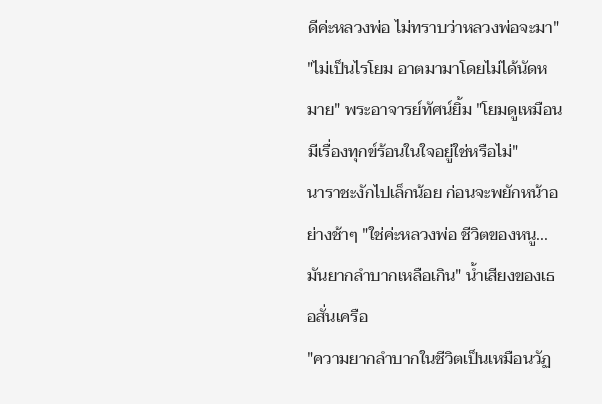ดีค่ะหลวงพ่อ ไม่ทราบว่าหลวงพ่อจะมา"
"ไม่เป็นไรโยม อาตมามาโดยไม่ได้นัดหมาย" พระอาจารย์ทัศน์ยิ้ม "โยมดูเหมือนมีเรื่องทุกข์ร้อนในใจอยู่ใช่หรือไม่"
นาราชะงักไปเล็กน้อย ก่อนจะพยักหน้าอย่างช้าๆ "ใช่ค่ะหลวงพ่อ ชีวิตของหนู...มันยากลำบากเหลือเกิน" น้ำเสียงของเธอสั่นเครือ
"ความยากลำบากในชีวิตเป็นเหมือนวัฏ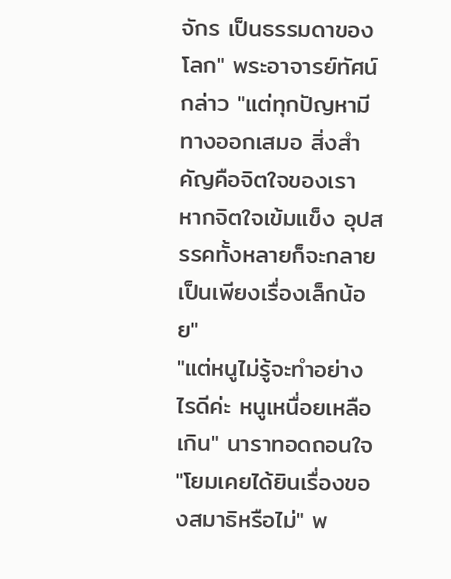จักร เป็นธรรมดาของโลก" พระอาจารย์ทัศน์กล่าว "แต่ทุกปัญหามีทางออกเสมอ สิ่งสำคัญคือจิตใจของเรา หากจิตใจเข้มแข็ง อุปสรรคทั้งหลายก็จะกลายเป็นเพียงเรื่องเล็กน้อย"
"แต่หนูไม่รู้จะทำอย่างไรดีค่ะ หนูเหนื่อยเหลือเกิน" นาราทอดถอนใจ
"โยมเคยได้ยินเรื่องของสมาธิหรือไม่" พ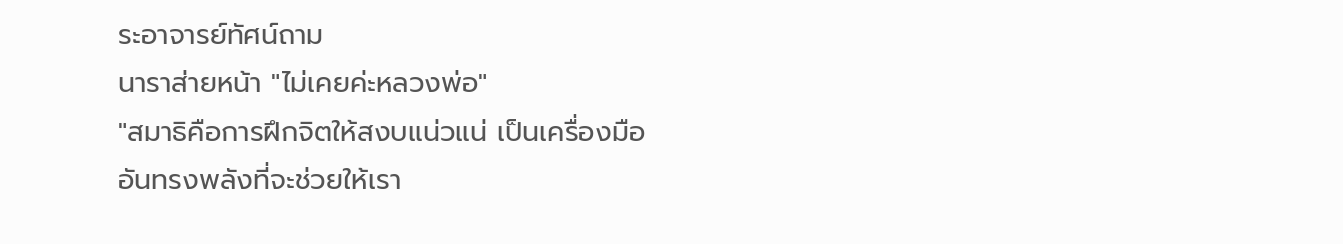ระอาจารย์ทัศน์ถาม
นาราส่ายหน้า "ไม่เคยค่ะหลวงพ่อ"
"สมาธิคือการฝึกจิตให้สงบแน่วแน่ เป็นเครื่องมืออันทรงพลังที่จะช่วยให้เรา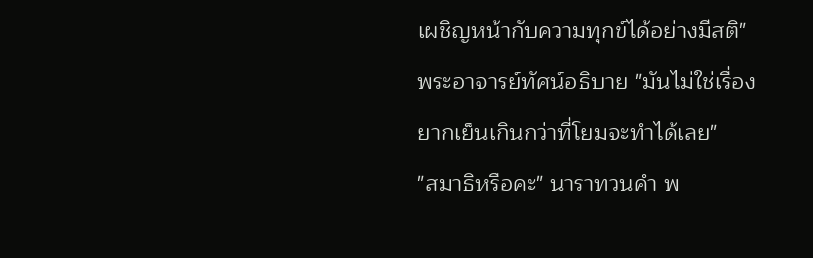เผชิญหน้ากับความทุกข์ได้อย่างมีสติ" พระอาจารย์ทัศน์อธิบาย "มันไม่ใช่เรื่องยากเย็นเกินกว่าที่โยมจะทำได้เลย"
"สมาธิหรือคะ" นาราทวนคำ พ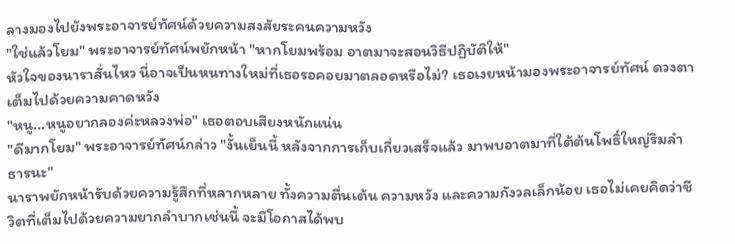ลางมองไปยังพระอาจารย์ทัศน์ด้วยความสงสัยระคนความหวัง
"ใช่แล้วโยม" พระอาจารย์ทัศน์พยักหน้า "หากโยมพร้อม อาตมาจะสอนวิธีปฏิบัติให้"
หัวใจของนาราสั่นไหว นี่อาจเป็นหนทางใหม่ที่เธอรอคอยมาตลอดหรือไม่? เธอเงยหน้ามองพระอาจารย์ทัศน์ ดวงตาเต็มไปด้วยความคาดหวัง
"หนู...หนูอยากลองค่ะหลวงพ่อ" เธอตอบเสียงหนักแน่น
"ดีมากโยม" พระอาจารย์ทัศน์กล่าว "งั้นเย็นนี้ หลังจากการเก็บเกี่ยวเสร็จแล้ว มาพบอาตมาที่ใต้ต้นโพธิ์ใหญ่ริมลำธารนะ"
นาราพยักหน้ารับด้วยความรู้สึกที่หลากหลาย ทั้งความตื่นเต้น ความหวัง และความกังวลเล็กน้อย เธอไม่เคยคิดว่าชีวิตที่เต็มไปด้วยความยากลำบากเช่นนี้ จะมีโอกาสได้พบ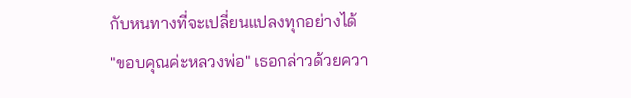กับหนทางที่จะเปลี่ยนแปลงทุกอย่างได้
"ขอบคุณค่ะหลวงพ่อ" เธอกล่าวด้วยควา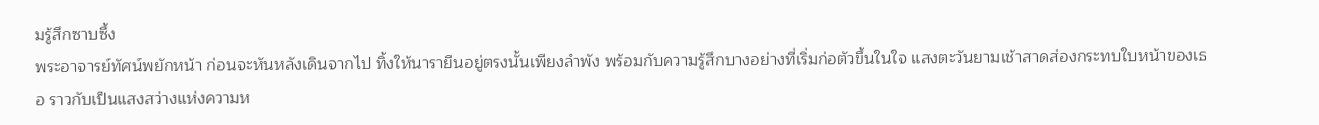มรู้สึกซาบซึ้ง
พระอาจารย์ทัศน์พยักหน้า ก่อนจะหันหลังเดินจากไป ทิ้งให้นารายืนอยู่ตรงนั้นเพียงลำพัง พร้อมกับความรู้สึกบางอย่างที่เริ่มก่อตัวขึ้นในใจ แสงตะวันยามเช้าสาดส่องกระทบใบหน้าของเธอ ราวกับเป็นแสงสว่างแห่งความห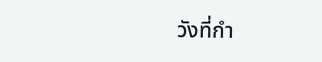วังที่กำ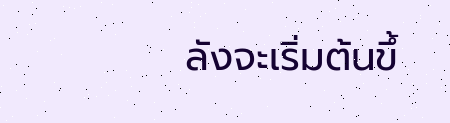ลังจะเริ่มต้นขึ้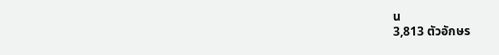น
3,813 ตัวอักษร